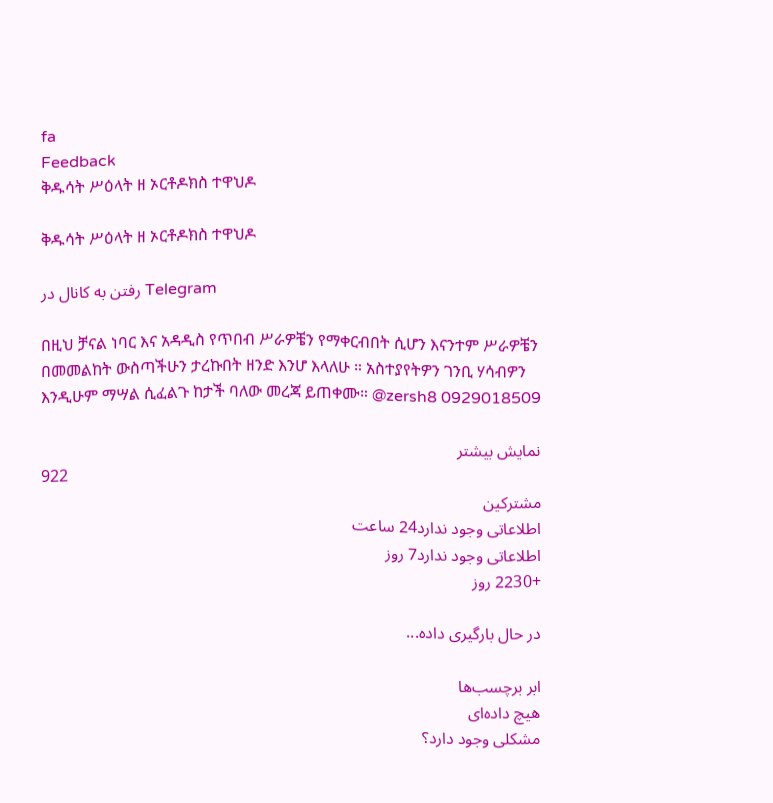fa
Feedback
ቅዱሳት ሥዕላት ዘ ኦርቶዶክስ ተዋህዶ

ቅዱሳት ሥዕላት ዘ ኦርቶዶክስ ተዋህዶ

رفتن به کانال در Telegram

በዚህ ቻናል ነባር እና አዳዲስ የጥበብ ሥራዎቼን የማቀርብበት ሲሆን እናንተም ሥራዎቼን በመመልከት ውስጣችሁን ታረኩበት ዘንድ እንሆ እላለሁ ። አስተያየትዎን ገንቢ ሃሳብዎን እንዲሁም ማሣል ሲፈልጉ ከታች ባለው መረጃ ይጠቀሙ። @zersh8 0929018509

نمایش بیشتر
922
مشترکین
اطلاعاتی وجود ندارد24 ساعت
اطلاعاتی وجود ندارد7 روز
+2230 روز

در حال بارگیری داده...

ابر برچسب‌ها
هیچ داده‌ای
مشکلی وجود دارد؟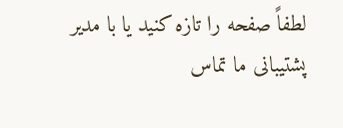لطفاً صفحه را تازه کنید یا با مدیر پشتیبانی ما تماس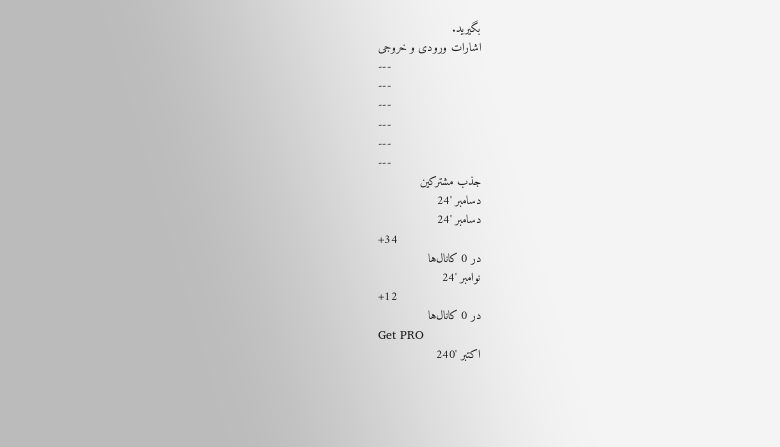بگیرید.
اشارات ورودی و خروجی
---
---
---
---
---
---
جذب مشترکین
دسامبر '24
دسامبر '24
+34
در 0 کانال‌ها
نوامبر '24
+12
در 0 کانال‌ها
Get PRO
اکتبر '240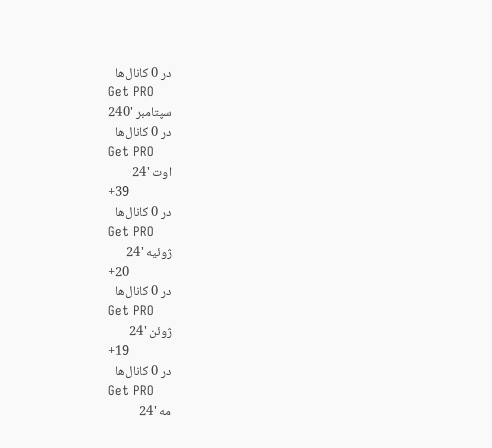در 0 کانال‌ها
Get PRO
سپتامبر '240
در 0 کانال‌ها
Get PRO
اوت '24
+39
در 0 کانال‌ها
Get PRO
ژوئیه '24
+20
در 0 کانال‌ها
Get PRO
ژوئن '24
+19
در 0 کانال‌ها
Get PRO
مه '24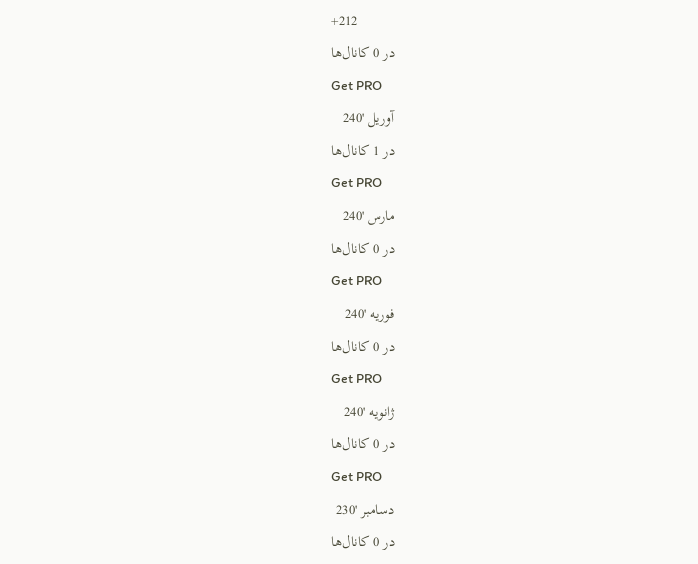+212
در 0 کانال‌ها
Get PRO
آوریل '240
در 1 کانال‌ها
Get PRO
مارس '240
در 0 کانال‌ها
Get PRO
فوریه '240
در 0 کانال‌ها
Get PRO
ژانویه '240
در 0 کانال‌ها
Get PRO
دسامبر '230
در 0 کانال‌ها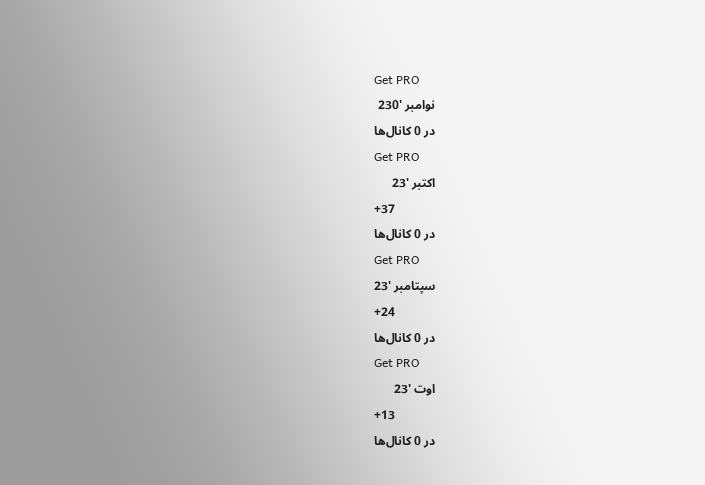Get PRO
نوامبر '230
در 0 کانال‌ها
Get PRO
اکتبر '23
+37
در 0 کانال‌ها
Get PRO
سپتامبر '23
+24
در 0 کانال‌ها
Get PRO
اوت '23
+13
در 0 کانال‌ها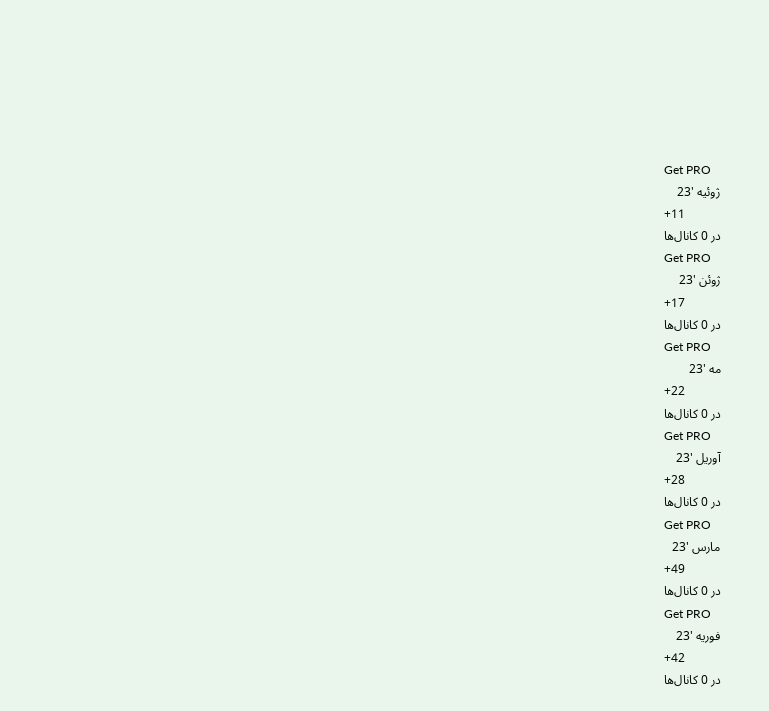Get PRO
ژوئیه '23
+11
در 0 کانال‌ها
Get PRO
ژوئن '23
+17
در 0 کانال‌ها
Get PRO
مه '23
+22
در 0 کانال‌ها
Get PRO
آوریل '23
+28
در 0 کانال‌ها
Get PRO
مارس '23
+49
در 0 کانال‌ها
Get PRO
فوریه '23
+42
در 0 کانال‌ها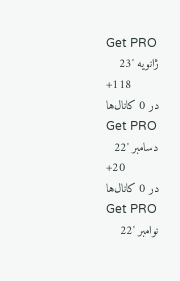Get PRO
ژانویه '23
+118
در 0 کانال‌ها
Get PRO
دسامبر '22
+20
در 0 کانال‌ها
Get PRO
نوامبر '22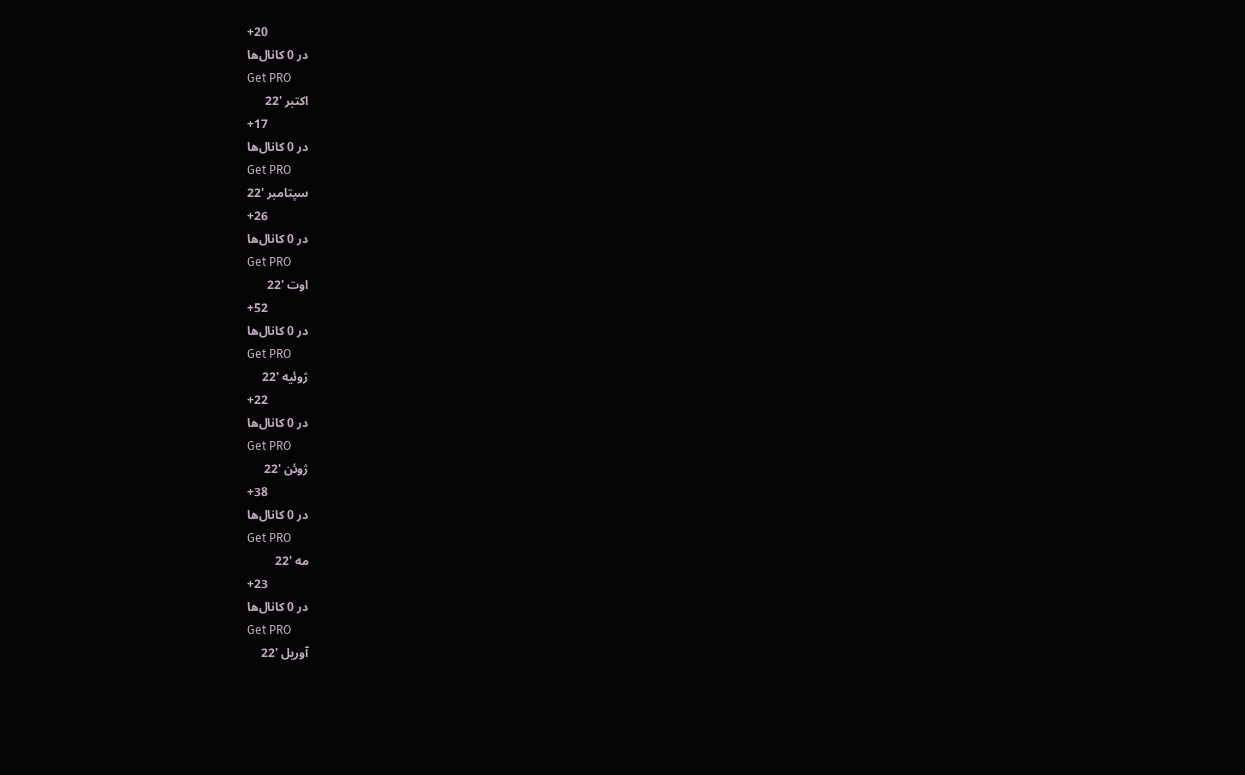+20
در 0 کانال‌ها
Get PRO
اکتبر '22
+17
در 0 کانال‌ها
Get PRO
سپتامبر '22
+26
در 0 کانال‌ها
Get PRO
اوت '22
+52
در 0 کانال‌ها
Get PRO
ژوئیه '22
+22
در 0 کانال‌ها
Get PRO
ژوئن '22
+38
در 0 کانال‌ها
Get PRO
مه '22
+23
در 0 کانال‌ها
Get PRO
آوریل '22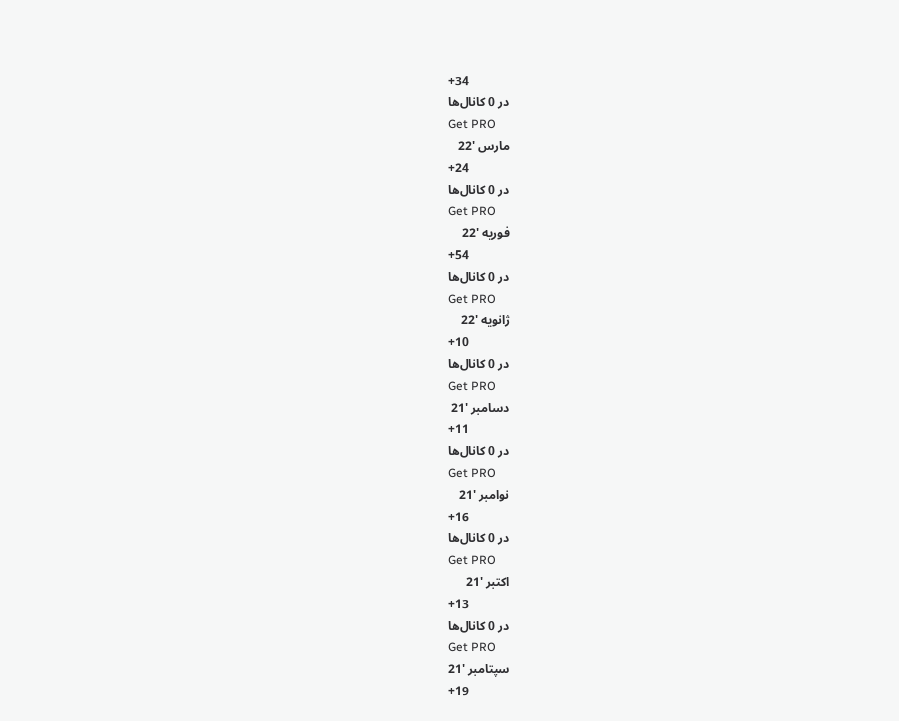+34
در 0 کانال‌ها
Get PRO
مارس '22
+24
در 0 کانال‌ها
Get PRO
فوریه '22
+54
در 0 کانال‌ها
Get PRO
ژانویه '22
+10
در 0 کانال‌ها
Get PRO
دسامبر '21
+11
در 0 کانال‌ها
Get PRO
نوامبر '21
+16
در 0 کانال‌ها
Get PRO
اکتبر '21
+13
در 0 کانال‌ها
Get PRO
سپتامبر '21
+19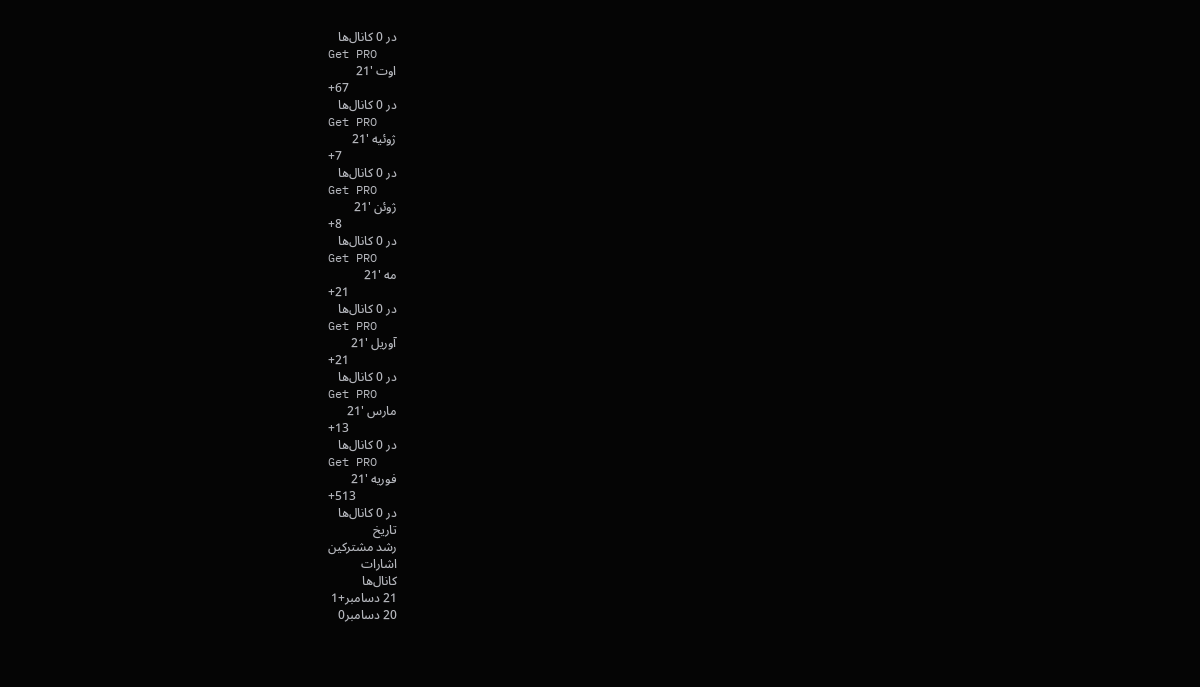در 0 کانال‌ها
Get PRO
اوت '21
+67
در 0 کانال‌ها
Get PRO
ژوئیه '21
+7
در 0 کانال‌ها
Get PRO
ژوئن '21
+8
در 0 کانال‌ها
Get PRO
مه '21
+21
در 0 کانال‌ها
Get PRO
آوریل '21
+21
در 0 کانال‌ها
Get PRO
مارس '21
+13
در 0 کانال‌ها
Get PRO
فوریه '21
+513
در 0 کانال‌ها
تاریخ
رشد مشترکین
اشارات
کانال‌ها
21 دسامبر+1
20 دسامبر0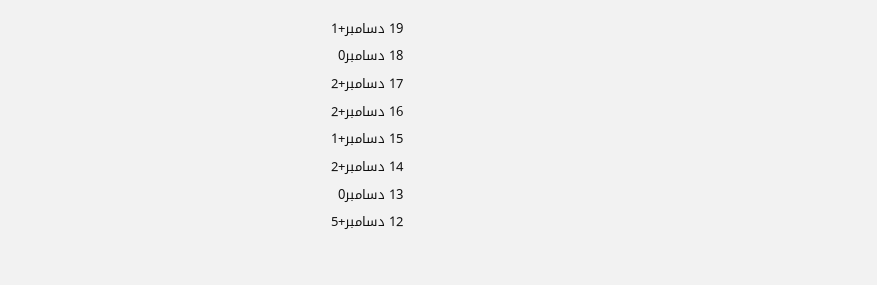19 دسامبر+1
18 دسامبر0
17 دسامبر+2
16 دسامبر+2
15 دسامبر+1
14 دسامبر+2
13 دسامبر0
12 دسامبر+5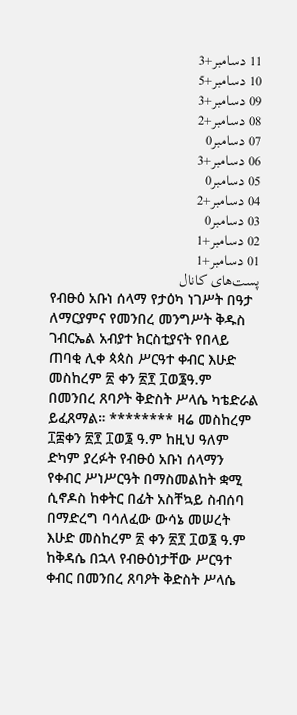11 دسامبر+3
10 دسامبر+5
09 دسامبر+3
08 دسامبر+2
07 دسامبر0
06 دسامبر+3
05 دسامبر0
04 دسامبر+2
03 دسامبر0
02 دسامبر+1
01 دسامبر+1
پست‌های کانال
የብፁዕ አቡነ ሰላማ የታዕካ ነገሥት በዓታ ለማርያምና የመንበረ መንግሥት ቅዱስ ገብርኤል አብያተ ክርስቲያናት የበላይ ጠባቂ ሊቀ ጳጳስ ሥርዓተ ቀብር እሁድ መስከረም ፳ ቀን ፳፻ ፲ወ፮ዓ.ም በመንበረ ጸባዖት ቅድስት ሥላሴ ካቴድራል ይፈጸማል። ******** ዛሬ መስከረም ፲፰ቀን ፳፻ ፲ወ፮ ዓ.ም ከዚህ ዓለም ድካም ያረፉት የብፁዕ አቡነ ሰላማን የቀብር ሥነሥርዓት በማስመልከት ቋሚ ሲኖዶስ ከቀትር በፊት አስቸኳይ ስብሰባ በማድረግ ባሳለፈው ውሳኔ መሠረት እሁድ መስከረም ፳ ቀን ፳፻ ፲ወ፮ ዓ.ም ከቅዳሴ በኋላ የብፁዕነታቸው ሥርዓተ ቀብር በመንበረ ጸባዖት ቅድስት ሥላሴ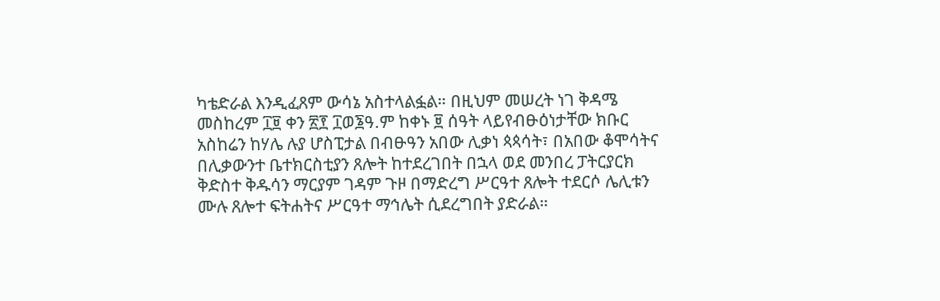ካቴድራል እንዲፈጸም ውሳኔ አስተላልፏል። በዚህም መሠረት ነገ ቅዳሜ መስከረም ፲፱ ቀን ፳፻ ፲ወ፮ዓ.ም ከቀኑ ፱ ሰዓት ላይየብፁዕነታቸው ክቡር አስከሬን ከሃሌ ሉያ ሆስፒታል በብፁዓን አበው ሊቃነ ጳጳሳት፣ በአበው ቆሞሳትና በሊቃውንተ ቤተክርስቲያን ጸሎት ከተደረገበት በኋላ ወደ መንበረ ፓትርያርክ ቅድስተ ቅዱሳን ማርያም ገዳም ጉዞ በማድረግ ሥርዓተ ጸሎት ተደርሶ ሌሊቱን ሙሉ ጸሎተ ፍትሐትና ሥርዓተ ማኅሌት ሲደረግበት ያድራል።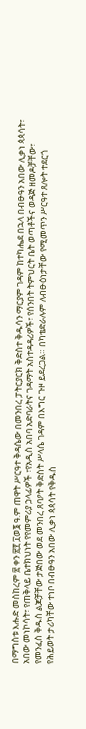በማግስቱ እሑድ መስከረም ፳ ቀን ፳፻ ፲ወ፮ ዓ.ም ጠዋት ሥርዓተ ቅዳሴው በመንበረ ፓትርያርክ ቅድስተ ቅዱሳን ማርያም ገዳም ከተካሔደ በኋላ በብፁዓን አበው ሊቃነ ጳጳሳት፣ አበው መነኮሳት፣ የጠቅላይ ቤተክህነት የየመምሪያ ኃላፊዎች ፣የአዲስ አበባ አድባራትና ገዳማት አስተዳዳሪዎች፣ የሰንበት ትምህርት ቤት ወጣቶችና ወዳጅ ዘመዶቻቸው፣ የመንፈስ ቅዱስ ልጆቻቸው ታጅበው ወደ መንበረ ጸባዖት ቅድስት ሥላሴ ገዳም በእግር ጉዞ ይደረጋል። በካቴድራሉም ለብፁዕነታቸው የሚመጥን ሥርዓተ ጸሎት ተደርጎ የሕይወት ታሪካቸው ተነቦ በብፁዓን አበው ሊቃነ ጳጳሳት የቅዱስ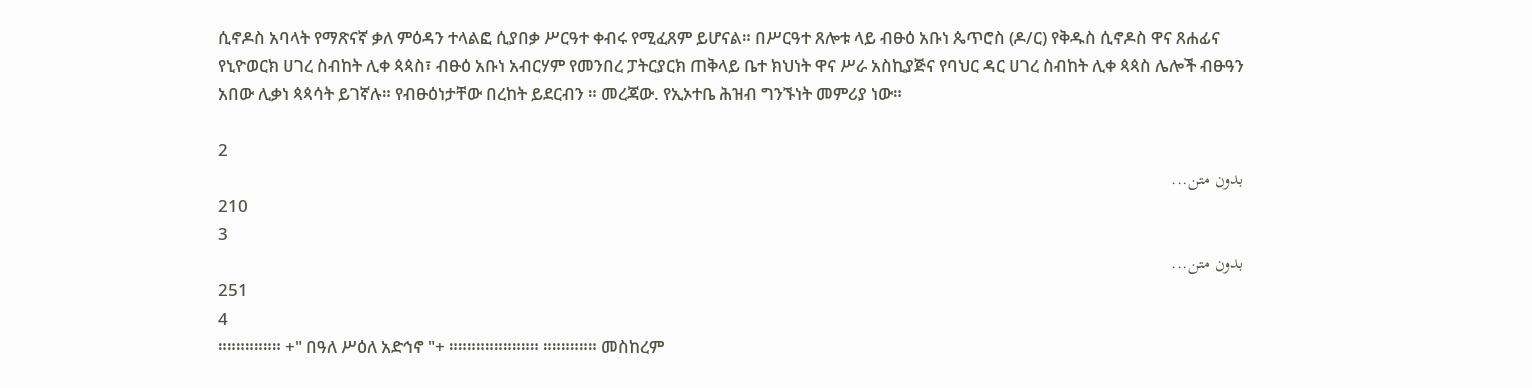ሲኖዶስ አባላት የማጽናኛ ቃለ ምዕዳን ተላልፎ ሲያበቃ ሥርዓተ ቀብሩ የሚፈጸም ይሆናል። በሥርዓተ ጸሎቱ ላይ ብፁዕ አቡነ ጴጥሮስ (ዶ/ር) የቅዱስ ሲኖዶስ ዋና ጸሐፊና የኒዮወርክ ሀገረ ስብከት ሊቀ ጳጳስ፣ ብፁዕ አቡነ አብርሃም የመንበረ ፓትርያርክ ጠቅላይ ቤተ ክህነት ዋና ሥራ አስኪያጅና የባህር ዳር ሀገረ ስብከት ሊቀ ጳጳስ ሌሎች ብፁዓን አበው ሊቃነ ጳጳሳት ይገኛሉ። የብፁዕነታቸው በረከት ይደርብን ። መረጃው. የኢኦተቤ ሕዝብ ግንኙነት መምሪያ ነው።

2
بدون متن...
210
3
بدون متن...
251
4
።።።።።።። +" በዓለ ሥዕለ አድኅኖ "+ ።።።።።።።።።። ።።።።።። መስከረም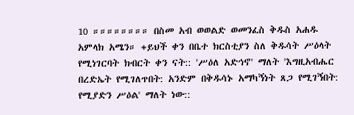10 ።።።።።።።። በስመ አብ ወወልድ ወመንፈስ ቅዱስ አሐዱ አምላክ አሜን። +ይህች ቀን በቤተ ክርስቲያን ስለ ቅዱሳት ሥዕላት የሚነገርባት ክብርት ቀን ናት:: 'ሥዕለ አድኅኖ' ማለት 'እግዚአብሔር በረድኤት የሚገለጥበት: አንድም በቅዱሳኑ አማካኝነት ጸጋ የሚገኝበት: የሚያድን ሥዕል' ማለት ነው::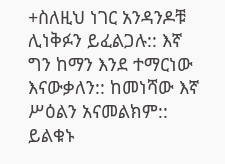+ስለዚህ ነገር አንዳንዶቹ ሊነቅፉን ይፈልጋሉ:: እኛ ግን ከማን እንደ ተማርነው እናውቃለን:: ከመነሻው እኛ ሥዕልን አናመልክም:: ይልቁኑ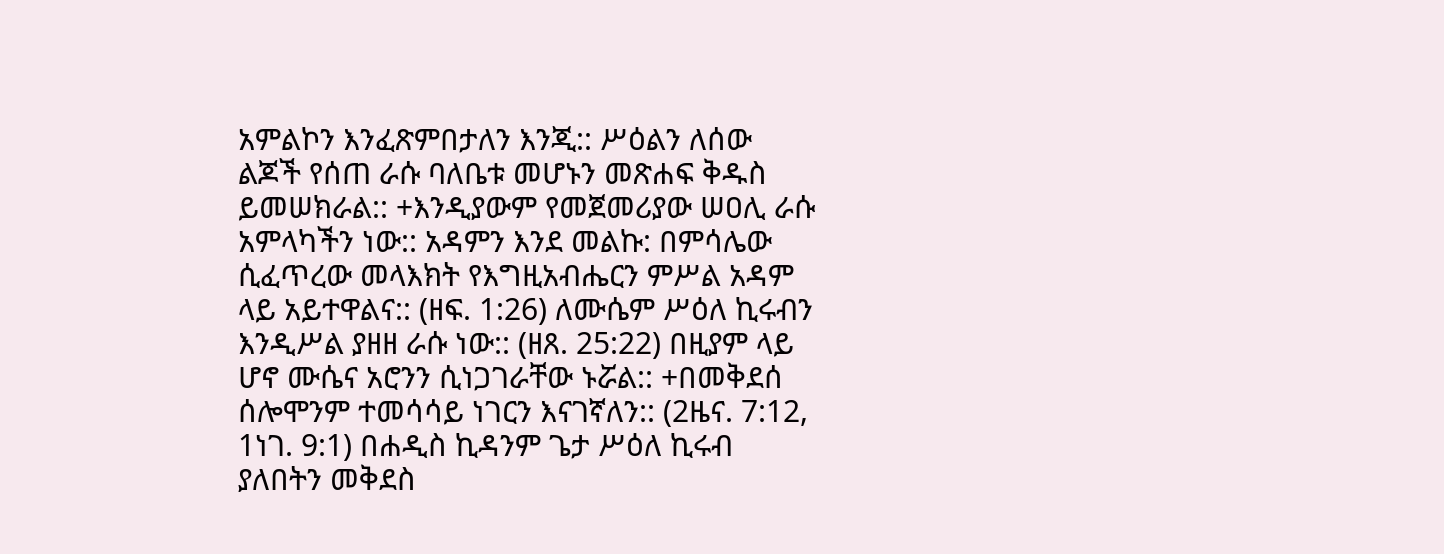አምልኮን እንፈጽምበታለን እንጂ:: ሥዕልን ለሰው ልጆች የሰጠ ራሱ ባለቤቱ መሆኑን መጽሐፍ ቅዱስ ይመሠክራል:: +እንዲያውም የመጀመሪያው ሠዐሊ ራሱ አምላካችን ነው:: አዳምን እንደ መልኩ: በምሳሌው ሲፈጥረው መላእክት የእግዚአብሔርን ምሥል አዳም ላይ አይተዋልና:: (ዘፍ. 1:26) ለሙሴም ሥዕለ ኪሩብን እንዲሥል ያዘዘ ራሱ ነው:: (ዘጸ. 25:22) በዚያም ላይ ሆኖ ሙሴና አሮንን ሲነጋገራቸው ኑሯል:: +በመቅደሰ ሰሎሞንም ተመሳሳይ ነገርን እናገኛለን:: (2ዜና. 7:12, 1ነገ. 9:1) በሐዲስ ኪዳንም ጌታ ሥዕለ ኪሩብ ያለበትን መቅደስ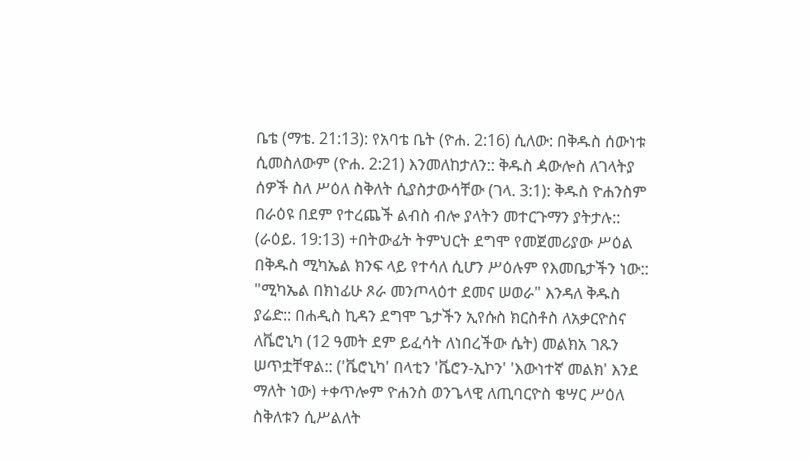ቤቴ (ማቴ. 21:13): የአባቴ ቤት (ዮሐ. 2:16) ሲለው: በቅዱስ ሰውነቱ ሲመስለውም (ዮሐ. 2:21) እንመለከታለን:: ቅዱስ ዻውሎስ ለገላትያ ሰዎች ስለ ሥዕለ ስቅለት ሲያስታውሳቸው (ገላ. 3:1): ቅዱስ ዮሐንስም በራዕዩ በደም የተረጨች ልብስ ብሎ ያላትን መተርጉማን ያትታሉ:: (ራዕይ. 19:13) +በትውፊት ትምህርት ደግሞ የመጀመሪያው ሥዕል በቅዱስ ሚካኤል ክንፍ ላይ የተሳለ ሲሆን ሥዕሉም የእመቤታችን ነው:: "ሚካኤል በክነፊሁ ጾራ መንጦላዕተ ደመና ሠወራ" እንዳለ ቅዱስ ያሬድ:: በሐዲስ ኪዳን ደግሞ ጌታችን ኢየሱስ ክርስቶስ ለአቃርዮስና ለቬሮኒካ (12 ዓመት ደም ይፈሳት ለነበረችው ሴት) መልክአ ገጹን ሠጥቷቸዋል:: ('ቬሮኒካ' በላቲን 'ቬሮን-ኢኮን' 'እውነተኛ መልክ' እንደ ማለት ነው) +ቀጥሎም ዮሐንስ ወንጌላዊ ለጢባርዮስ ቄሣር ሥዕለ ስቅለቱን ሲሥልለት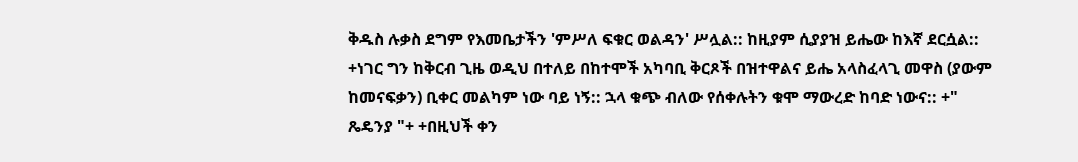ቅዱስ ሉቃስ ደግም የእመቤታችን 'ምሥለ ፍቁር ወልዳን' ሥሏል:: ከዚያም ሲያያዝ ይሔው ከእኛ ደርሷል:: +ነገር ግን ከቅርብ ጊዜ ወዲህ በተለይ በከተሞች አካባቢ ቅርጾች በዝተዋልና ይሔ አላስፈላጊ መዋስ (ያውም ከመናፍቃን) ቢቀር መልካም ነው ባይ ነኝ:: ኋላ ቁጭ ብለው የሰቀሉትን ቁሞ ማውረድ ከባድ ነውና:: +" ጼዴንያ "+ +በዚህች ቀን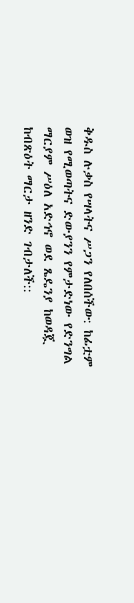ቅዱስ ሉቃስ የሣላትና ሥጋን የለበሰችው: ከፊቷም ወዝ የሚወጣትና ድውያንን የምታድነው የድንግል ማርያም ሥዕለ አድኅኖ ወደ ጼዴንያ ከወዳጇ ከብጽዕት ማርታ ዘንድ ገብታለች::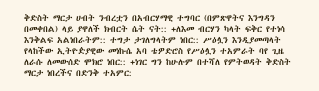ቅድስት ማርታ ሀብት ንብረቷን በአብርሃማዊ ተግባር (በምጽዋትና እንግዳን በመቀበል) ላይ ያዋለች ክብርት ሴት ናት:: +ለእመ ብርሃን ካላት ፍቅር የተነሳ እንቅልፍ አልነበራትም:: ተግታ ታገለግላትም ነበር:: ሥዕሏን እንዲያመጣላት የላከችው ኢትዮዽያዊው መነኩሴ አባ ቴዎድሮስ የሥዕሏን ተአምራት ባየ ጊዜ ለራሱ ለመውሰድ ሞክሮ ነበር:: +ነገር ግን ከሁሉም በተሻለ የምትወዳት ቅድስት ማርታ ነበረችና በድንቅ ተአምር: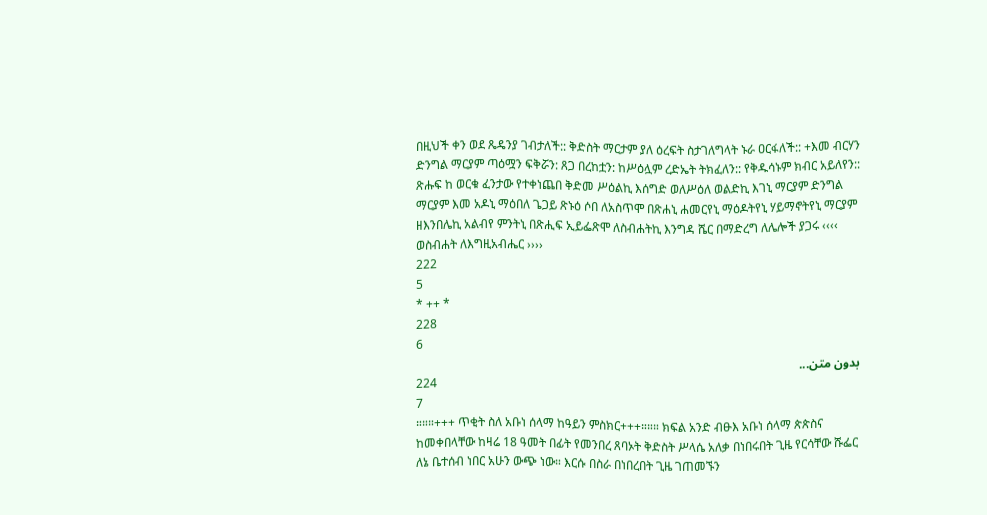በዚህች ቀን ወደ ጼዴንያ ገብታለች:: ቅድስት ማርታም ያለ ዕረፍት ስታገለግላት ኑራ ዐርፋለች:: +እመ ብርሃን ድንግል ማርያም ጣዕሟን ፍቅሯን: ጸጋ በረከቷን: ከሥዕሏም ረድኤት ትክፈለን:: የቅዱሳኑም ክብር አይለየን:: ጽሑፍ ከ ወርቁ ፈንታው የተቀነጨበ ቅድመ ሥዕልኪ እሰግድ ወለሥዕለ ወልድኪ እገኒ ማርያም ድንግል ማርያም እመ አዶኒ ማዕበለ ጌጋይ ጽኑዕ ሶበ ለአስጥሞ በጽሐኒ ሐመርየኒ ማዕዶትየኒ ሃይማኖትየኒ ማርያም ዘእንበሌኪ አልብየ ምንትኒ በጽሒፍ ኢይፌጽሞ ለስብሐትኪ እንግዳ ሼር በማድረግ ለሌሎች ያጋሩ ‹‹‹‹ ወስብሐት ለእግዚአብሔር ››››
222
5
* ++ *
228
6
بدون متن...
224
7
።።።+++ ጥቂት ስለ አቡነ ሰላማ ከዓይን ምስክር+++።።። ክፍል አንድ ብፁእ አቡነ ሰላማ ጵጵስና ከመቀበላቸው ከዛሬ 18 ዓመት በፊት የመንበረ ጸባኦት ቅድስት ሥላሴ አለቃ በነበሩበት ጊዜ የርሳቸው ሹፌር ለኔ ቤተሰብ ነበር አሁን ውጭ ነው። እርሱ በስራ በነበረበት ጊዜ ገጠመኙን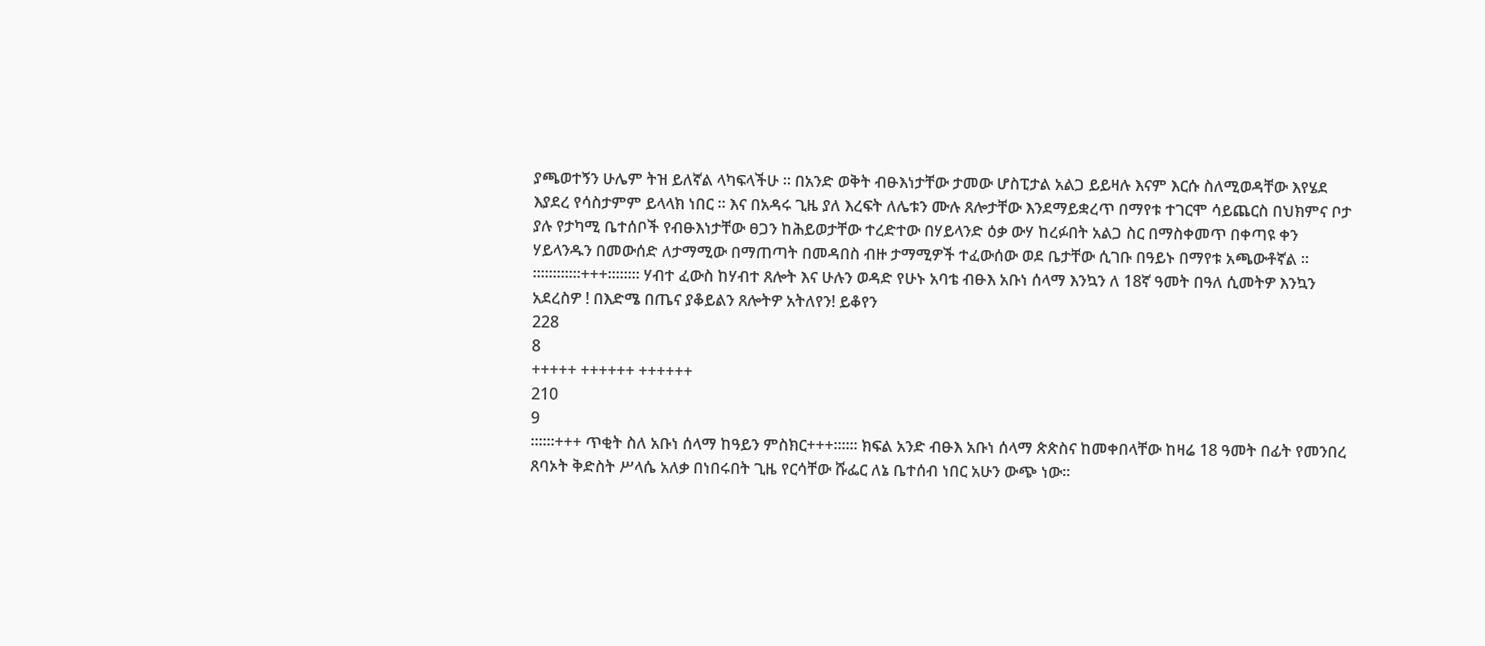ያጫወተኝን ሁሌም ትዝ ይለኛል ላካፍላችሁ ። በአንድ ወቅት ብፁእነታቸው ታመው ሆስፒታል አልጋ ይይዛሉ እናም እርሱ ስለሚወዳቸው እየሄደ እያደረ የሳስታምም ይላላክ ነበር ። እና በአዳሩ ጊዜ ያለ እረፍት ለሌቱን ሙሉ ጸሎታቸው እንደማይቋረጥ በማየቱ ተገርሞ ሳይጨርስ በህክምና ቦታ ያሉ የታካሚ ቤተሰቦች የብፁእነታቸው ፀጋን ከሕይወታቸው ተረድተው በሃይላንድ ዕቃ ውሃ ከረፉበት አልጋ ስር በማስቀመጥ በቀጣዩ ቀን ሃይላንዱን በመውሰድ ለታማሚው በማጠጣት በመዳበስ ብዙ ታማሚዎች ተፈውሰው ወደ ቤታቸው ሲገቡ በዓይኑ በማየቱ አጫውቶኛል ። ።።።።።።+++።።።። ሃብተ ፈውስ ከሃብተ ጸሎት እና ሁሉን ወዳድ የሁኑ አባቴ ብፁእ አቡነ ሰላማ እንኳን ለ 18ኛ ዓመት በዓለ ሲመትዎ እንኳን አደረስዎ ! በእድሜ በጤና ያቆይልን ጸሎትዎ አትለየን! ይቆየን
228
8
+++++ ++++++ ++++++
210
9
።።።+++ ጥቂት ስለ አቡነ ሰላማ ከዓይን ምስክር+++።።። ክፍል አንድ ብፁእ አቡነ ሰላማ ጵጵስና ከመቀበላቸው ከዛሬ 18 ዓመት በፊት የመንበረ ጸባኦት ቅድስት ሥላሴ አለቃ በነበሩበት ጊዜ የርሳቸው ሹፌር ለኔ ቤተሰብ ነበር አሁን ውጭ ነው።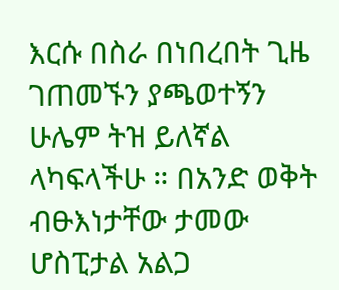እርሱ በስራ በነበረበት ጊዜ ገጠመኙን ያጫወተኝን ሁሌም ትዝ ይለኛል ላካፍላችሁ ። በአንድ ወቅት ብፁእነታቸው ታመው ሆስፒታል አልጋ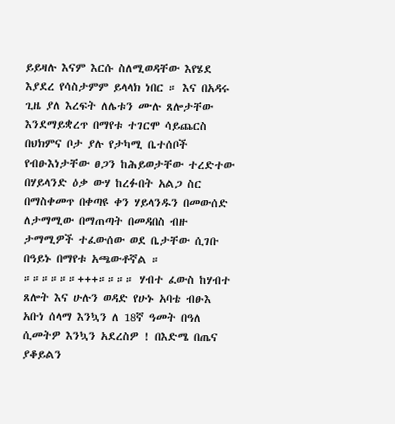ይይዛሉ እናም እርሱ ስለሚወዳቸው እየሄደ እያደረ የሳስታምም ይላላክ ነበር ። እና በአዳሩ ጊዜ ያለ እረፍት ለሌቱን ሙሉ ጸሎታቸው እንደማይቋረጥ በማየቱ ተገርሞ ሳይጨርስ በህክምና ቦታ ያሉ የታካሚ ቤተሰቦች የብፁእነታቸው ፀጋን ከሕይወታቸው ተረድተው በሃይላንድ ዕቃ ውሃ ከረፉበት አልጋ ስር በማስቀመጥ በቀጣዩ ቀን ሃይላንዱን በመውሰድ ለታማሚው በማጠጣት በመዳበስ ብዙ ታማሚዎች ተፈውሰው ወደ ቤታቸው ሲገቡ በዓይኑ በማየቱ አጫውቶኛል ። ።።።።።።+++።።።። ሃብተ ፈውስ ከሃብተ ጸሎት እና ሁሉን ወዳድ የሁኑ አባቴ ብፁእ አቡነ ሰላማ እንኳን ለ 18ኛ ዓመት በዓለ ሲመትዎ እንኳን አደረስዎ ! በእድሜ በጤና ያቆይልን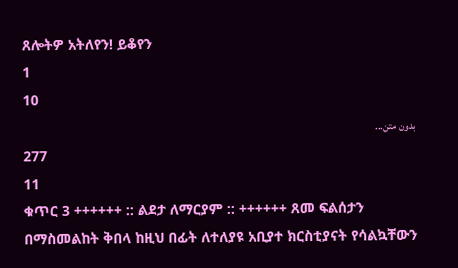ጸሎትዎ አትለየን! ይቆየን
1
10
بدون متن...
277
11
ቁጥር 3 ++++++ :: ልደታ ለማርያም :: ++++++ ጸመ ፍልሰታን በማስመልከት ቅበላ ከዚህ በፊት ለተለያዩ አቢያተ ክርስቲያናት የሳልኳቸውን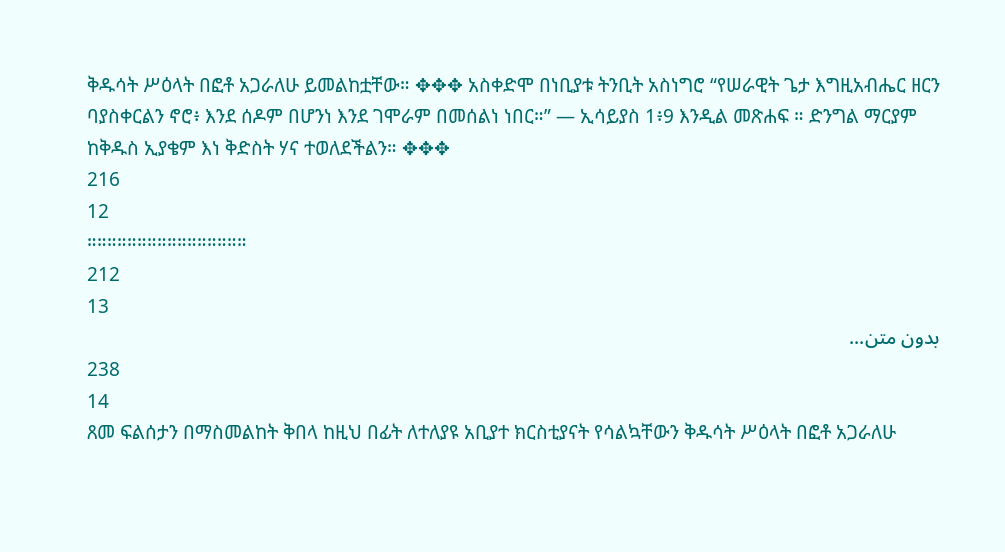ቅዱሳት ሥዕላት በፎቶ አጋራለሁ ይመልከቷቸው። ✥✥✥ አስቀድሞ በነቢያቱ ትንቢት አስነግሮ “የሠራዊት ጌታ እግዚአብሔር ዘርን ባያስቀርልን ኖሮ፥ እንደ ሰዶም በሆንነ እንደ ገሞራም በመሰልነ ነበር።” — ኢሳይያስ 1፥9 እንዲል መጽሐፍ ። ድንግል ማርያም ከቅዱስ ኢያቄም እነ ቅድስት ሃና ተወለደችልን። ✥✥✥
216
12
።።።።።።።።።።።።።።።።
212
13
بدون متن...
238
14
ጸመ ፍልሰታን በማስመልከት ቅበላ ከዚህ በፊት ለተለያዩ አቢያተ ክርስቲያናት የሳልኳቸውን ቅዱሳት ሥዕላት በፎቶ አጋራለሁ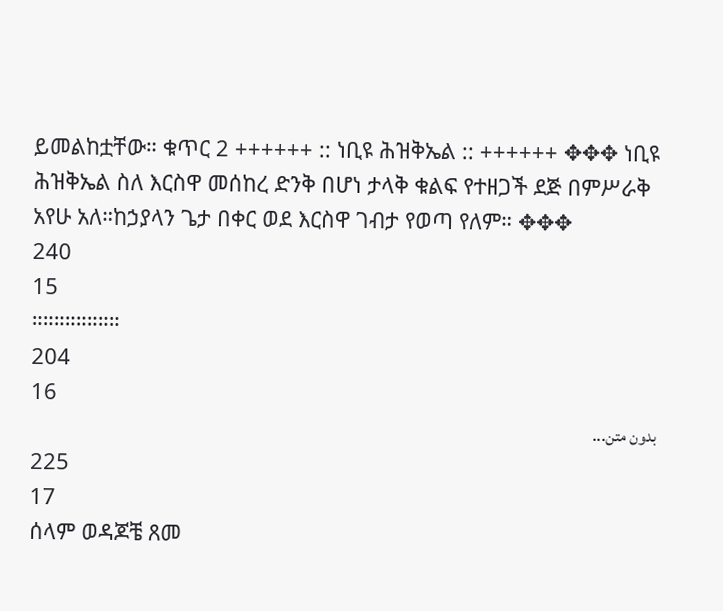ይመልከቷቸው። ቁጥር 2 ++++++ :: ነቢዩ ሕዝቅኤል :: ++++++ ✥✥✥ ነቢዩ ሕዝቅኤል ስለ እርስዋ መሰከረ ድንቅ በሆነ ታላቅ ቁልፍ የተዘጋች ደጅ በምሥራቅ አየሁ አለ።ከኃያላን ጌታ በቀር ወደ እርስዋ ገብታ የወጣ የለም። ✥✥✥
240
15
።።።።።።።።
204
16
بدون متن...
225
17
ሰላም ወዳጆቼ ጸመ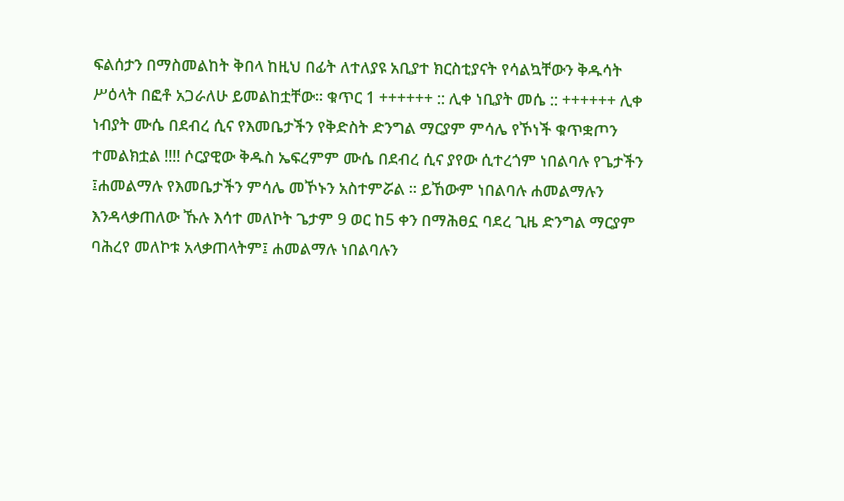ፍልሰታን በማስመልከት ቅበላ ከዚህ በፊት ለተለያዩ አቢያተ ክርስቲያናት የሳልኳቸውን ቅዱሳት ሥዕላት በፎቶ አጋራለሁ ይመልከቷቸው። ቁጥር 1 ++++++ :: ሊቀ ነቢያት መሴ :: ++++++ ሊቀ ነብያት ሙሴ በደብረ ሲና የእመቤታችን የቅድስት ድንግል ማርያም ምሳሌ የኾነች ቁጥቋጦን ተመልክቷል !!!! ሶርያዊው ቅዱስ ኤፍረምም ሙሴ በደብረ ሲና ያየው ሲተረጎም ነበልባሉ የጌታችን ፤ሐመልማሉ የእመቤታችን ምሳሌ መኾኑን አስተምሯል ። ይኸውም ነበልባሉ ሐመልማሉን እንዳላቃጠለው ኹሉ እሳተ መለኮት ጌታም 9 ወር ከ5 ቀን በማሕፀኗ ባደረ ጊዜ ድንግል ማርያም ባሕረየ መለኮቱ አላቃጠላትም፤ ሐመልማሉ ነበልባሉን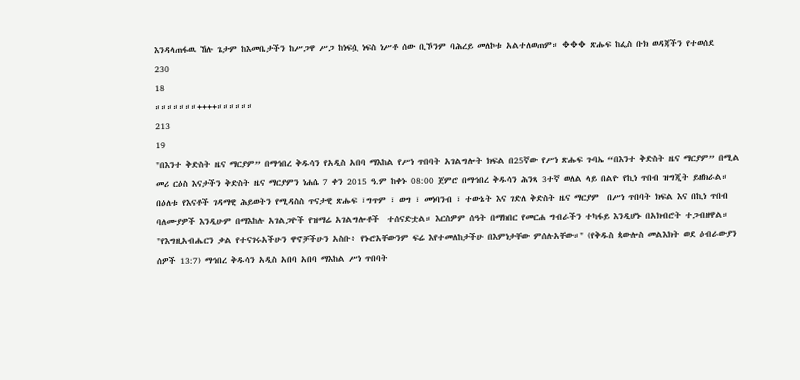እንዳላጠፋዉ ኸሉ ጌታም ከእመቤታችን ከሥጋዋ ሥጋ ከነፍሷ ነፍስ ነሥቶ ሰው ቢኾንም ባሕረይ መለኮቱ አልተለወጠም። ✥✥✥ ጽሑፍ ከፌስ ቡክ ወዳጃችን የተወሰደ
230
18
።።።።።።።++++።።።።።።
213
19
"በእንተ ቅድስት ዜና ማርያም” በማኅበረ ቅዱሳን የአዲስ አበባ ማእከል የሥነ ጥበባት አገልግሎት ክፍል በ25ኛው የሥነ ጽሑፍ ጉባኤ “በእንተ ቅድስት ዜና ማርያም” በሚል መሪ ርዕስ እናታችን ቅድስት ዜና ማርያምን ነሐሴ 7 ቀን 2015 ዓ.ም ከቀኑ 08:00 ጀምሮ በማኅበረ ቅዱሳን ሕንጻ 3ተኛ ወለል ላይ በልዮ የኪነ ጥበብ ዝግጂት ይዘክራል። በዕለቱ የእናቶች ገዳማዊ ሕይወትን የሚዳስስ ጥናታዊ ጽሑፍ ፣ግጥም ፣ ወግ ፣ መነባንብ ፣ ተውኔት እና ገድለ ቅድስት ዜና ማርያም  በሥነ ጥበባት ክፍል እና በኪነ ጥበብ ባለሙያዎች እንዲሁም በማእከሉ አገልጋዮች የዝማሬ አገልግሎቶች  ተሰናድቷል። እርስዎም ሰዓት በማክበር የመርሐ ግብራችን ተካፋይ እንዲሆኑ በአክብሮት ተጋብዘዋል።   "የእግዚአብሔርን ቃል የተናገሩአችሁን ዋኖቻችሁን አስቡ፥ የኑሮአቸውንም ፍሬ እየተመለከታችሁ በእምነታቸው ምሰሉአቸው።" (የቅዱስ ጳውሎስ መልእክት ወደ ዕብራውያን ሰዎች 13:7) ማኅበረ ቅዱሳን አዲስ አበባ አበባ ማእከል ሥነ ጥበባት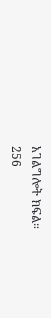አገልግሎት ክፍል።
256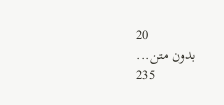20
بدون متن...
235